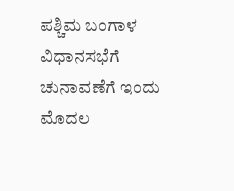ಪಶ್ಚಿಮ ಬಂಗಾಳ ವಿಧಾನಸಭೆಗೆ ಚುನಾವಣೆಗೆ ಇಂದು ಮೊದಲ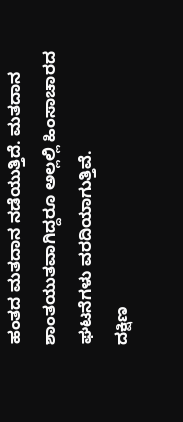ಹಂತದ ಮತದಾನ ನಡೆಯುತ್ತಿದೆ. ಮತದಾನ ಶಾಂತಯುತವಾಗಿದ್ದರೂ ಅಲ್ಲಲ್ಲಿ ಹಿಂಸಾಚಾರದ ಘಟನೆಗಳು ವರದಿಯಾಗುತ್ತಿವೆ.
ದಕ್ಷಿಣ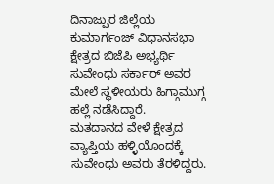ದಿನಾಜ್ಪುರ ಜಿಲ್ಲೆಯ ಕುಮಾರ್ಗಂಜ್ ವಿಧಾನಸಭಾ ಕ್ಷೇತ್ರದ ಬಿಜೆಪಿ ಅಭ್ಯರ್ಥಿ ಸುವೇಂಧು ಸರ್ಕಾರ್ ಅವರ ಮೇಲೆ ಸ್ಥಳೀಯರು ಹಿಗ್ಗಾಮುಗ್ಗ ಹಲ್ಲೆ ನಡೆಸಿದ್ದಾರೆ.
ಮತದಾನದ ವೇಳೆ ಕ್ಷೇತ್ರದ ವ್ಯಾಪ್ತಿಯ ಹಳ್ಳಿಯೊಂದಕ್ಕೆ ಸುವೇಂಧು ಅವರು ತೆರಳಿದ್ದರು.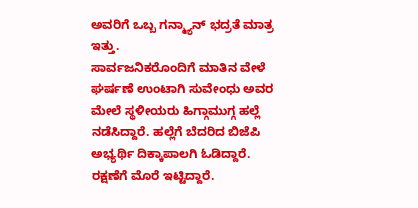ಅವರಿಗೆ ಒಬ್ಬ ಗನ್ಮ್ಯಾನ್ ಭದ್ರತೆ ಮಾತ್ರ ಇತ್ತು.
ಸಾರ್ವಜನಿಕರೊಂದಿಗೆ ಮಾತಿನ ವೇಳೆ ಘರ್ಷಣೆ ಉಂಟಾಗಿ ಸುವೇಂಧು ಅವರ ಮೇಲೆ ಸ್ಥಳೀಯರು ಹಿಗ್ಗಾಮುಗ್ಗ ಹಲ್ಲೆ ನಡೆಸಿದ್ದಾರೆ. ಹಲ್ಲೆಗೆ ಬೆದರಿದ ಬಿಜೆಪಿ ಅಭ್ಯರ್ಥಿ ದಿಕ್ಕಾಪಾಲಗಿ ಓಡಿದ್ದಾರೆ. ರಕ್ಷಣೆಗೆ ಮೊರೆ ಇಟ್ಟಿದ್ದಾರೆ.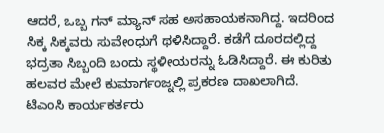ಆದರೆ, ಒಬ್ಬ ಗನ್ ಮ್ಯಾನ್ ಸಹ ಅಸಹಾಯಕನಾಗಿದ್ದ. ಇದರಿಂದ ಸಿಕ್ಕ ಸಿಕ್ಕವರು ಸುವೇಂಧುಗೆ ಥಳಿಸಿದ್ದಾರೆ. ಕಡೆಗೆ ದೂರದಲ್ಲಿದ್ದ ಭದ್ರತಾ ಸಿಬ್ಬಂದಿ ಬಂದು ಸ್ಥಳೀಯರನ್ನು ಓಡಿಸಿದ್ದಾರೆ. ಈ ಕುರಿತು ಹಲವರ ಮೇಲೆ ಕುಮಾರ್ಗಂಜ್ನಲ್ಲಿ ಪ್ರಕರಣ ದಾಖಲಾಗಿದೆ.
ಟಿಎಂಸಿ ಕಾರ್ಯಕರ್ತರು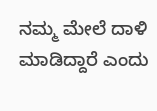ನಮ್ಮ ಮೇಲೆ ದಾಳಿ ಮಾಡಿದ್ದಾರೆ ಎಂದು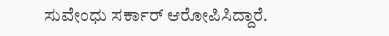ಸುವೇಂಧು ಸರ್ಕಾರ್ ಆರೋಪಿಸಿದ್ದಾರೆ.